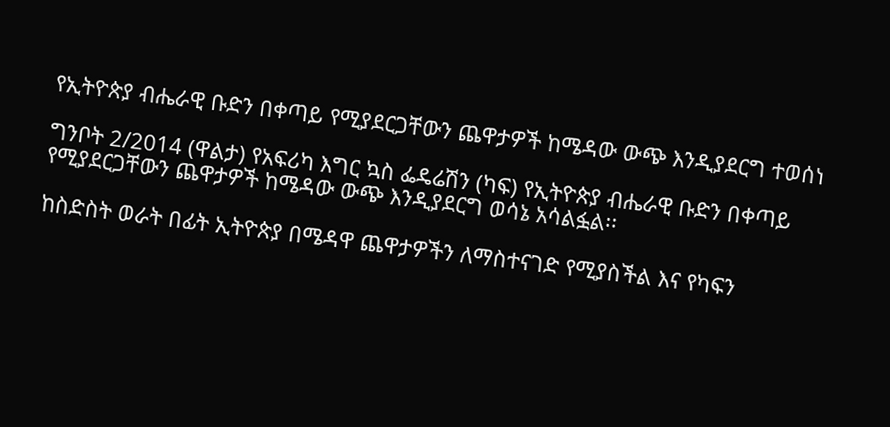የኢትዮጵያ ብሔራዊ ቡድን በቀጣይ የሚያደርጋቸውን ጨዋታዎች ከሜዳው ውጭ እንዲያደርግ ተወሰነ

ግንቦት 2/2014 (ዋልታ) የአፍሪካ እግር ኳስ ፌዴሬሽን (ካፍ) የኢትዮጵያ ብሔራዊ ቡድን በቀጣይ የሚያደርጋቸውን ጨዋታዎች ከሜዳው ውጭ እንዲያደርግ ወሳኔ አሳልፏል፡፡

ከስድስት ወራት በፊት ኢትዮጵያ በሜዳዋ ጨዋታዎችን ለማስተናገድ የሚያስችል እና የካፍን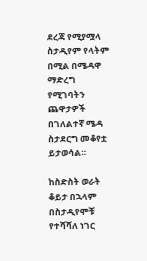ደረጃ የሚያሟላ ስታዲየም የላትም በሚል በሜዳዋ ማድረግ የሚገባትን ጨዋታዎች በገለልተኛ ሜዳ ስታደርግ መቆየቷ ይታወሳል።

ከስድስት ወራት ቆይታ በኋላም በስታዲየሞቹ የተሻሻለ ነገር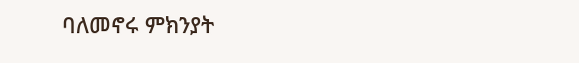ባለመኖሩ ምክንያት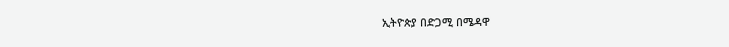ኢትዮጵያ በድጋሚ በሜዳዋ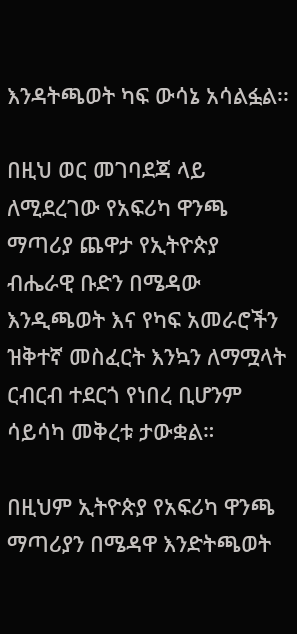እንዳትጫወት ካፍ ውሳኔ አሳልፏል፡፡

በዚህ ወር መገባደጃ ላይ ለሚደረገው የአፍሪካ ዋንጫ ማጣሪያ ጨዋታ የኢትዮጵያ ብሔራዊ ቡድን በሜዳው እንዲጫወት እና የካፍ አመራሮችን ዝቅተኛ መስፈርት እንኳን ለማሟላት ርብርብ ተደርጎ የነበረ ቢሆንም ሳይሳካ መቅረቱ ታውቋል።

በዚህም ኢትዮጵያ የአፍሪካ ዋንጫ ማጣሪያን በሜዳዋ እንድትጫወት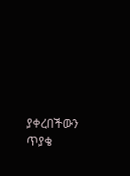ያቀረበችውን ጥያቄ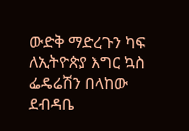ውድቅ ማድረጉን ካፍ ለኢትዮጵያ እግር ኳስ ፌዴሬሽን በላከው ደብዳቤ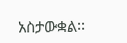አስታውቋል፡፡